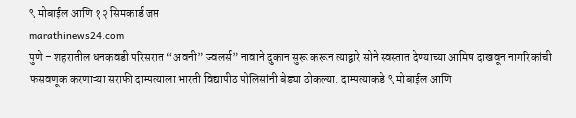९ मोबाईल आणि १२ सिमकार्ड जप्त
marathinews24.com
पुणे – शहरातील धनकवडी परिसरात “अवनी” ज्वलर्स” नावाने दुकान सुरू करून त्याद्वारे सोने स्वस्तात देण्याच्या आमिष दाखवून नागरिकांची फसवणूक करणाऱ्या सराफी दाम्पत्याला भारती विद्यापीठ पोलिसांनी बेड्या ठोकल्या. दाम्पत्याकडे ९ मोबाईल आणि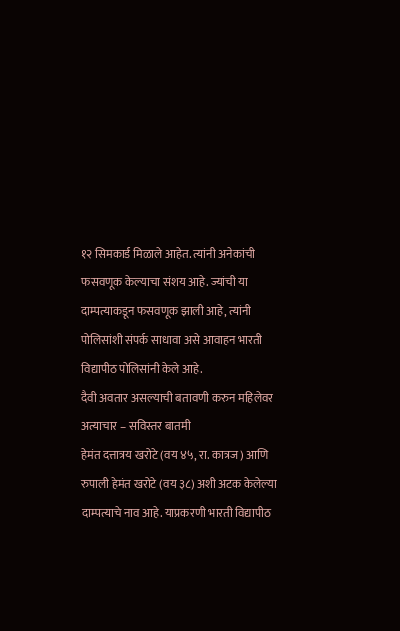१२ सिमकार्ड मिळाले आहेत. त्यांनी अनेकांची फसवणूक केल्याचा संशय आहे. ज्यांची या दाम्पत्याकडून फसवणूक झाली आहे, त्यांनी पोलिसांशी संपर्क साधावा असे आवाहन भारती विद्यापीठ पोलिसांनी केले आहे.
दैवी अवतार असल्याची बतावणी करुन महिलेवर अत्याचार – सविस्तर बातमी
हेमंत दत्तात्रय खरोटे (वय ४५, रा. कात्रज) आणि रुपाली हेमंत खरोटे (वय ३८) अशी अटक केलेल्या दाम्पत्याचे नाव आहे. याप्रकरणी भारती विद्यापीठ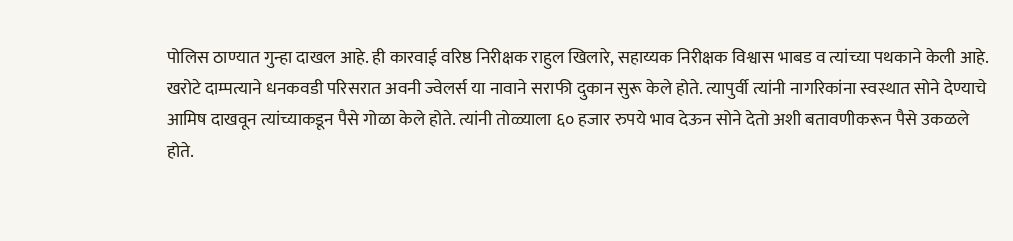पोलिस ठाण्यात गुन्हा दाखल आहे. ही कारवाई वरिष्ठ निरीक्षक राहुल खिलारे, सहाय्यक निरीक्षक विश्वास भाबड व त्यांच्या पथकाने केली आहे.
खरोटे दाम्पत्याने धनकवडी परिसरात अवनी ज्वेलर्स या नावाने सराफी दुकान सुरू केले होते. त्यापुर्वी त्यांनी नागरिकांना स्वस्थात सोने देण्याचे आमिष दाखवून त्यांच्याकडून पैसे गोळा केले होते. त्यांनी तोळ्याला ६० हजार रुपये भाव देऊन सोने देतो अशी बतावणीकरून पैसे उकळले होते.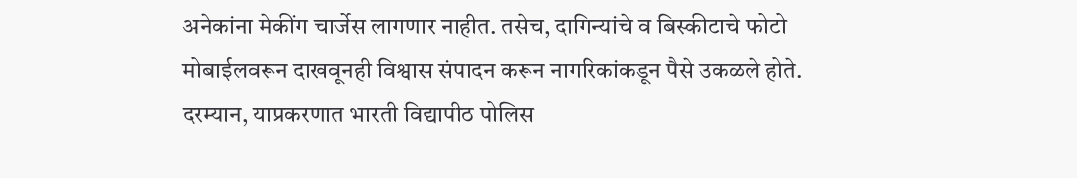अनेकांना मेकींग चार्जेस लागणार नाहीत. तसेच, दागिन्यांचे व बिस्कीटाचे फोटो मोबाईलवरून दाखवूनही विश्वास संपादन करून नागरिकांकडून पैसे उकळले होते. दरम्यान, याप्रकरणात भारती विद्यापीठ पोलिस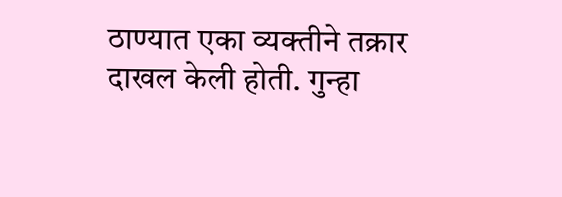ठाण्यात एका व्यक्तीने तक्रार दाखल केली होती. गुन्हा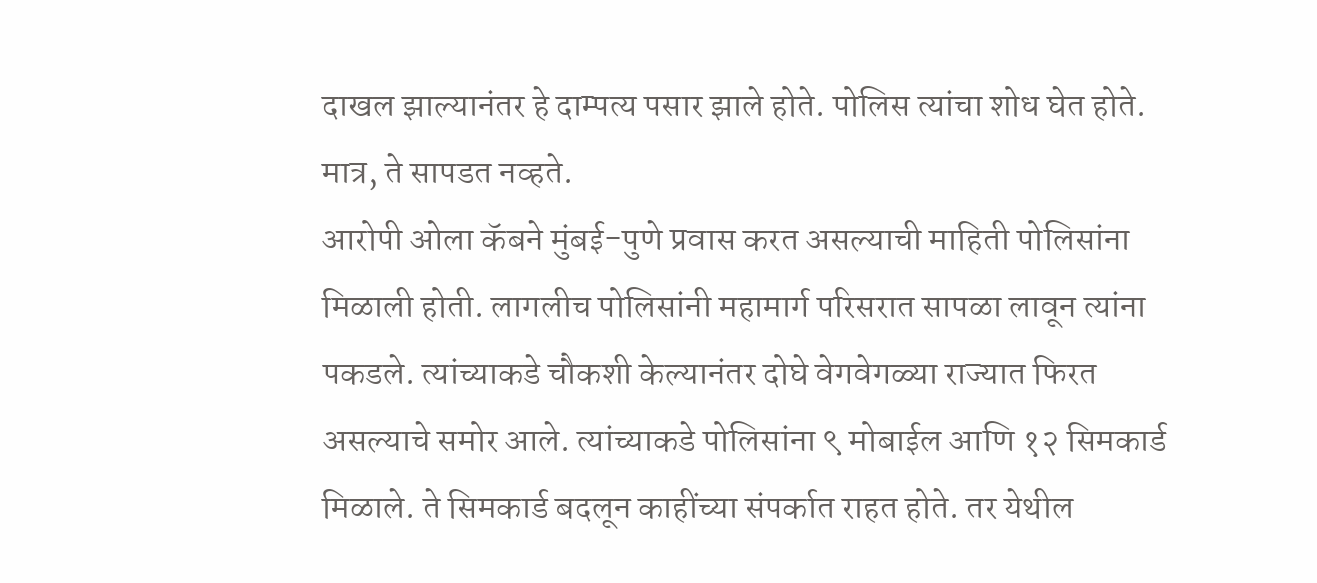दाखल झाल्यानंतर हे दाम्पत्य पसार झाले होते. पोलिस त्यांचा शोध घेत होते. मात्र, ते सापडत नव्हते.
आरोपी ओला कॅबने मुंबई-पुणे प्रवास करत असल्याची माहिती पोलिसांना मिळाली होती. लागलीच पोलिसांनी महामार्ग परिसरात सापळा लावून त्यांना पकडले. त्यांच्याकडे चौकशी केल्यानंतर दोघे वेगवेगळ्या राज्यात फिरत असल्याचे समोर आले. त्यांच्याकडे पोलिसांना ९ मोबाईल आणि १२ सिमकार्ड मिळाले. ते सिमकार्ड बदलून काहींच्या संपर्कात राहत होते. तर येथील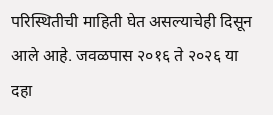परिस्थितीची माहिती घेत असल्याचेही दिसून आले आहे. जवळपास २०१६ ते २०२६ या दहा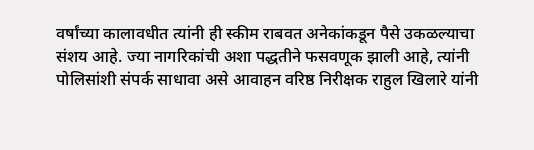वर्षांच्या कालावधीत त्यांनी ही स्कीम राबवत अनेकांकडून पैसे उकळल्याचा संशय आहे. ज्या नागरिकांची अशा पद्धतीने फसवणूक झाली आहे, त्यांनी पोलिसांशी संपर्क साधावा असे आवाहन वरिष्ठ निरीक्षक राहुल खिलारे यांनी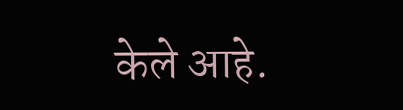केले आहे.